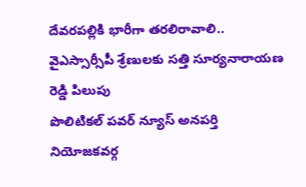దేవరపల్లికి భారీగా తరలిరావాలి.. వైఎస్సార్సీపీ శ్రేణులకు సత్తి సూర్యనారాయణ రెడ్డి పిలుపు
పొలిటికల్ పవర్ న్యూస్ అనపర్తి నియోజకవర్గ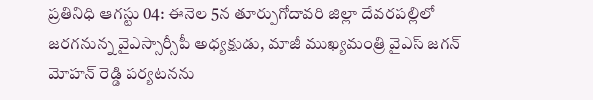ప్రతినిధి ఆగస్టు 04: ఈనెల 5న తూర్పుగోదావరి జిల్లా దేవరపల్లిలో జరగనున్న వైఎస్సార్సీపీ అధ్యక్షుడు, మాజీ ముఖ్యమంత్రి వైఎస్ జగన్ మోహన్ రెడ్డి పర్యటనను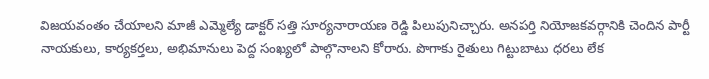విజయవంతం చేయాలని మాజీ ఎమ్మెల్యే డాక్టర్ సత్తి సూర్యనారాయణ రెడ్డి పిలుపునిచ్చారు. అనపర్తి నియోజకవర్గానికి చెందిన పార్టీ నాయకులు, కార్యకర్తలు, అభిమానులు పెద్ద సంఖ్యలో పాల్గొనాలని కోరారు. పొగాకు రైతులు గిట్టుబాటు ధరలు లేక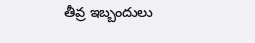తీవ్ర ఇబ్బందులు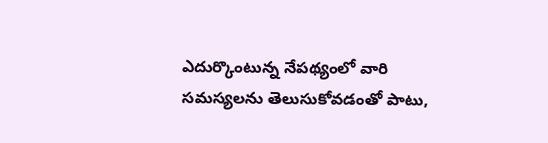ఎదుర్కొంటున్న నేపథ్యంలో వారి సమస్యలను తెలుసుకోవడంతో పాటు,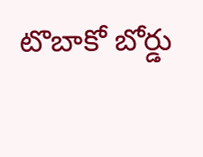టొబాకో బోర్డు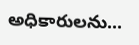అధికారులను...